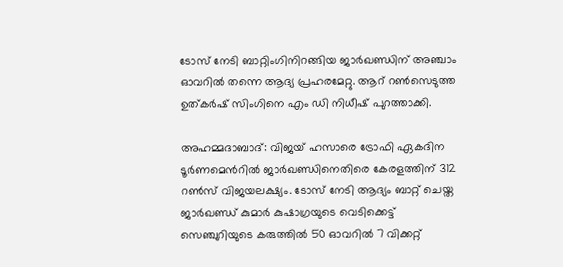ടോസ് നേടി ബാറ്റിംഗിനിറങ്ങിയ ജാര്‍ഖണ്ഡിന് അഞ്ചാം ഓവറില്‍ തന്നെ ആദ്യ പ്രഹരമേറ്റു. ആറ് റൺസെടുത്ത ഉത്കര്‍ഷ് സിംഗിനെ എം ഡി നിധീഷ് പുറത്താക്കി.

അഹമ്മദാബാദ്: വിജയ് ഹസാരെ ട്രോഫി ഏകദിന ടൂര്‍ണമെന്‍റില്‍ ജാർഖണ്ഡിനെതിരെ കേരളത്തിന് 312 റണ്‍സ് വിജയലക്ഷ്യം. ടോസ് നേടി ആദ്യം ബാറ്റ് ചെയ്ത ജാര്‍ഖണ്ഡ് കുമാര്‍ കുഷാഗ്രയുടെ വെടിക്കെട്ട് സെഞ്ചുറിയുടെ കരുത്തില്‍ 50 ഓവറില്‍ 7 വിക്കറ്റ്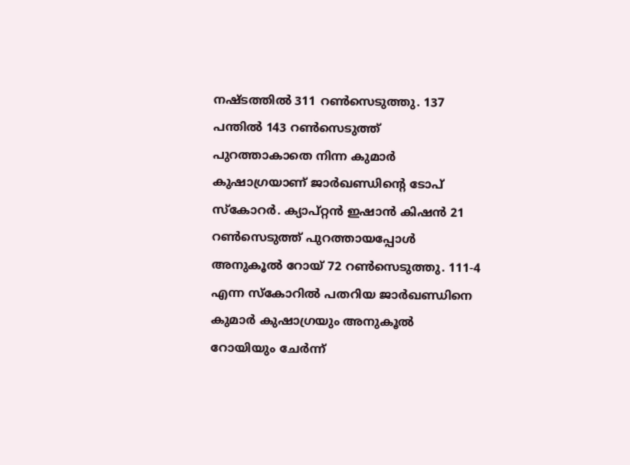നഷ്ടത്തില്‍ 311 റണ്‍സെടുത്തു. 137 പന്തില്‍ 143 റണ്‍സെടുത്ത് പുറത്താകാതെ നിന്ന കുമാര്‍ കുഷാഗ്രയാണ് ജാര്‍ഖണ്ഡിന്‍റെ ടോപ് സ്കോറര്‍. ക്യാപ്റ്റൻ ഇഷാന്‍ കിഷന്‍ 21 റണ്‍സെടുത്ത് പുറത്തായപ്പോള്‍ അനുകൂല്‍ റോയ് 72 റണ്‍സെടുത്തു. 111-4 എന്ന സ്കോറില്‍ പതറിയ ജാര്‍ഖണ്ഡിനെ കുമാര്‍ കുഷാഗ്രയും അനുകൂല്‍ റോയിയും ചേര്‍ന്ന്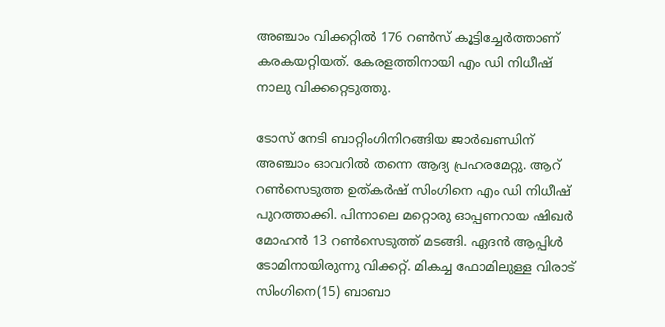അഞ്ചാം വിക്കറ്റില്‍ 176 റണ്‍സ് കൂട്ടിച്ചേര്‍ത്താണ് കരകയറ്റിയത്. കേരളത്തിനായി എം ഡി നിധീഷ് നാലു വിക്കറ്റെടുത്തു.

ടോസ് നേടി ബാറ്റിംഗിനിറങ്ങിയ ജാര്‍ഖണ്ഡിന് അഞ്ചാം ഓവറില്‍ തന്നെ ആദ്യ പ്രഹരമേറ്റു. ആറ് റൺസെടുത്ത ഉത്കര്‍ഷ് സിംഗിനെ എം ഡി നിധീഷ് പുറത്താക്കി. പിന്നാലെ മറ്റൊരു ഓപ്പണറായ ഷിഖര്‍ മോഹന്‍ 13 റണ്‍സെടുത്ത് മടങ്ങി. ഏദന്‍ ആപ്പിള്‍ ടോമിനായിരുന്നു വിക്കറ്റ്. മികച്ച ഫോമിലുള്ള വിരാട് സിംഗിനെ(15) ബാബാ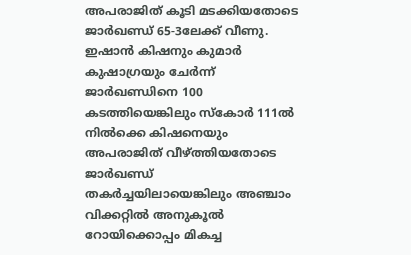അപരാജിത് കൂടി മടക്കിയതോടെ ജാര്‍ഖണ്ഡ് 65-3ലേക്ക് വീണു. ഇഷാന്‍ കിഷനും കുമാര്‍ കുഷാഗ്രയും ചേര്‍ന്ന് ജാര്‍ഖണ്ഡിനെ 100 കടത്തിയെങ്കിലും സ്കോര്‍ 111ല്‍ നില്‍ക്കെ കിഷനെയും അപരാജിത് വീഴ്ത്തിയതോടെ ജാര്‍ഖണ്ഡ് തകര്‍ച്ചയിലായെങ്കിലും അഞ്ചാം വിക്കറ്റില്‍ അനുകൂല്‍ റോയിക്കൊപ്പം മികച്ച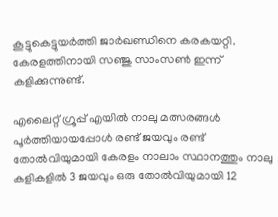കൂട്ടുകെട്ടുയർത്തി ജാര്‍ഖണ്ഡിനെ കരകയറ്റി. കേരളത്തിനായി സഞ്ജു സാംസണ്‍ ഇന്ന് കളിക്കുന്നുണ്ട്.

എലൈറ്റ് ഗ്രൂപ്പ് എയില്‍ നാലു മത്സരങ്ങള്‍ പൂര്‍ത്തിയായപ്പോൾ രണ്ട് ജയവും രണ്ട് തോല്‍വിയുമായി കേരളം നാലാം സ്ഥാനത്തും നാലു കളികളില്‍ 3 ജയവും ഒരു തോല്‍വിയുമായി 12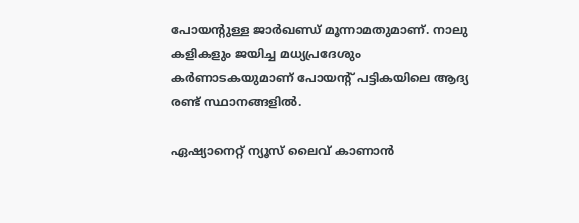പോയന്‍റുള്ള ജാര്‍ഖണ്ഡ് മൂന്നാമതുമാണ്. നാലു കളികളും ജയിച്ച മധ്യപ്രദേശും കര്‍ണാടകയുമാണ് പോയന്‍റ് പട്ടികയിലെ ആദ്യ രണ്ട് സ്ഥാനങ്ങളില്‍.

ഏഷ്യാനെറ്റ് ന്യൂസ് ലൈവ് കാണാന്‍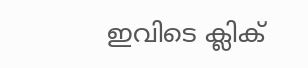ഇവിടെ ക്ലിക്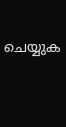ചെയ്യുക